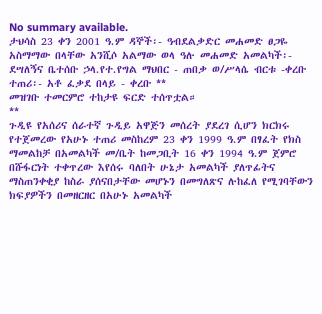No summary available.
ታህሳስ 23 ቀን 2001 ዓ.ም ዳኞች፡- ዓብደልቃድር መሐመድ ፀጋዬ አስማማው በላቸው አንሺሶ አልማው ወላ ዓሉ መሐመድ አመልካች፡- ደሣለኝና ቤተሰቡ ኃላ.የተ.የግል ማህበር - ጠበቃ ወ/ሥላሴ ብርቱ -ቀረቡ ተጠሪ፡- አቶ ፈቃደ በላይ - ቀረቡ **
መዝገቡ ተመርምሮ ተከታዩ ፍርድ ተሰጥቷል።
**
ጉዲዩ የአሰሪና ሰራተኛ ጉዲይ አዋጅን መሰረት ያደረገ ሲሆን ክርክሩ የተጀመረው የአሁኑ ተጠሪ መስከረም 23 ቀን 1999 ዓ.ም በፃፈት የክስ ማመልከቻ በአመልካች መ/ቤት ከመጋቢት 16 ቀን 1994 ዓ.ም ጀምሮ በሹፋርነት ተቀጥረው እየሰሩ ባለበት ሁኔታ አመልካች ያለጥፊትና ማስጠንቀቂያ ከስራ ያሰናበታቸው መሆኑን በመግለጽና ሉከፈለ የሚገባቸውን ክፍያዎችን በመዘርዘር በአሁኑ አመልካች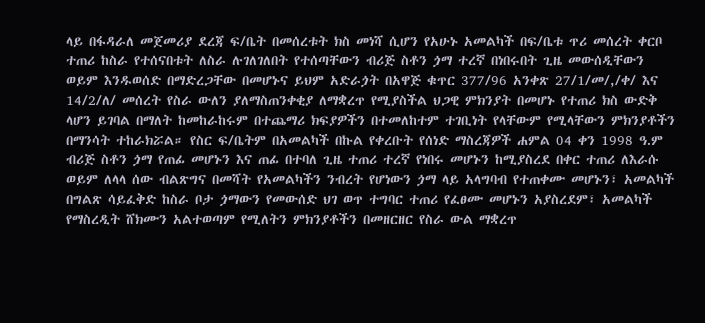ላይ በፋዳራለ መጀመሪያ ደረጃ ፍ/ቤት በመሰረቱት ክስ መነሻ ሲሆን የአሁኑ አመልካች በፍ/ቤቱ ጥሪ መሰረት ቀርቦ ተጠሪ ከስራ የተሰናበቱት ለስራ ሉገለገለበት የተሰጣቸውን ብሪጅ ስቶን ጏማ ተረኛ በነበሩበት ጊዜ መውሰዲቸውን ወይም እንዱወሰድ በማድረጋቸው በመሆኑና ይህም አድራጏት በአዋጅ ቁጥር 377/96 አንቀጽ 27/1/መ/,/ቀ/ እና 14/2/ለ/ መሰረት የስራ ውለን ያለማስጠንቀቂያ ለማቋረጥ የሚያስችል ህጋዊ ምክንያት በመሆኑ የተጠሪ ክስ ውድቅ ላሆን ይገባል በማለት ከመከራከሩም በተጨማሪ ክፍያዎችን በተመለከተም ተገቢነት የላቸውም የሚላቸውን ምክንያቶችን በማንሳት ተከራክሯል። የስር ፍ/ቤትም በአመልካች በኩል የቀረቡት የሰነድ ማስረጃዎች ሐምል 04 ቀን 1998 ዓ.ም ብሪጅ ስቶን ጏማ የጠፊ መሆኑን እና ጠፊ በተባለ ጊዜ ተጠሪ ተረኛ የነበሩ መሆኑን ከሚያስረደ በቀር ተጠሪ ለእራሱ ወይም ለላላ ሰው ብልጽግና በመሻት የአመልካችን ንብረት የሆነውን ጏማ ላይ አላግባብ የተጠቀሙ መሆኑን፣ አመልካች በግልጽ ሳይፈቅድ ከስራ ቦታ ጏማውን የመውሰድ ህገ ወጥ ተግባር ተጠሪ የፈፀሙ መሆኑን አያስረደም፣ አመልካች የማስረዲት ሸክሙን አልተወጣም የሚለትን ምክንያቶችን በመዘርዘር የስራ ውል ማቋረጥ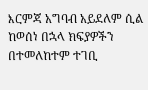እርምጃ አግባብ አይደለም ሲል ከወሰነ በኋላ ክፍያዎችን በተመለከተም ተገቢ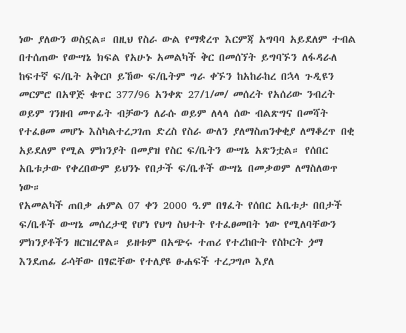ነው ያለውን ወስኗል። በዚህ የስራ ውል የማቋረጥ እርምጃ አግባባ አይደለም ተብል በተሰጠው የውሣኔ ክፍል የአሁኑ አመልካች ቅር በመሰኘት ይግባኙን ለፋዳራለ ከፍተኛ ፍ/ቤት አቅርቦ ይኸው ፍ/ቤትም ግራ ቀኙን ከአከራከረ በኋላ ጉዲዩን መርምሮ በአዋጅ ቁጥር 377/96 አንቀጽ 27/1/መ/ መሰረት የአሰሪው ንብረት ወይም ገንዘብ መጥፊት ብቻውን ለራሱ ወይም ለላላ ሰው ብልጽግና በመሻት የተፈፀመ መሆኑ እስካልተረጋገጠ ድረስ የስራ ውለን ያለማስጠንቀቂያ ለማቆረጥ በቂ አይደለም የሚል ምክንያት በመያዝ የስር ፍ/ቤትን ውሣኔ አጽንቷል። የሰበር አቤቱታው የቀረበውም ይህንኑ የበታች ፍ/ቤቶች ውሣኔ በመቃወም ለማስለወጥ ነው።
የአመልካች ጠበቃ ሐምል 07 ቀን 2000 ዓ.ም በፃፈት የሰበር አቤቱታ በበታች ፍ/ቤቶች ውሣኔ መሰረታዊ የሆነ የህግ ስህተት የተፈፀመበት ነው የሚለባቸውን ምክንያቶችን ዘርዝረዋል። ይዘቱም በአጭሩ ተጠሪ የተረከቡት የስኮርት ጏማ እንደጠፊ ራሳቸው በፃፎቸው የተለያዩ ፁሐፍች ተረጋግጦ እያለ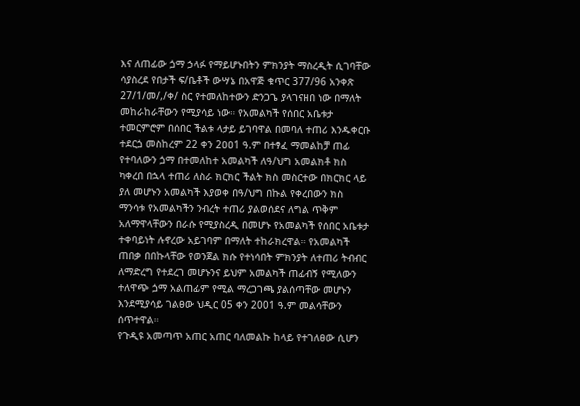እና ለጠፊው ጏማ ኃላፉ የማይሆኑበትን ምክንያት ማስረዲት ሲገባቸው ሳያስረደ የበታች ፍ/ቤቶች ውሣኔ በአዋጅ ቁጥር 377/96 አንቀጽ 27/1/መ/,/ቀ/ ስር የተመለከተውን ድንጋጌ ያላገናዘበ ነው በማለት መከራከራቸውን የሚያሳይ ነው። የአመልካች የሰበር አቤቱታ ተመርምሮም በሰበር ችልቱ ላታይ ይገባዋል በመባለ ተጠሪ እንዱቀርቡ ተደርጏ መስከረም 22 ቀን 2ዐዐ1 ዓ.ም በተፃፈ ማመልከቻ ጠፊ የተባለውን ጏማ በተመለከተ አመልካች ለዓ/ህግ አመልክቶ ክስ ካቀረበ በኋላ ተጠሪ ለስራ ክርክር ችልት ክስ መስርተው በክርክር ላይ ያለ መሆኑን አመልካች እያወቀ በዓ/ህግ በኩል የቀረበውን ክስ ማንሳቱ የአመልካችን ንብረት ተጠሪ ያልወሰደና ለግል ጥቅም አለማዋላቸውን በራሱ የሚያስረዲ በመሆኑ የአመልካች የሰበር አቤቱታ ተቀባይነት ሉኖረው አይገባም በማለት ተከራክረዋል። የአመልካች ጠበቃ በበኩላቸው የወንጀል ክሱ የተነሳበት ምክንያት ለተጠሪ ትብብር ለማድረግ የተደረገ መሆኑንና ይህም አመልካች ጠፊብኝ የሚለውን ተለዋጭ ጏማ አልጠፊም የሚል ማረጋገጫ ያልሰጣቸው መሆኑን እንደሚያሳይ ገልፀው ህዲር 05 ቀን 2001 ዓ.ም መልሳቸውን ሰጥተዋል።
የጉዲዩ አመጣጥ አጠር አጠር ባለመልኩ ከላይ የተገለፀው ሲሆን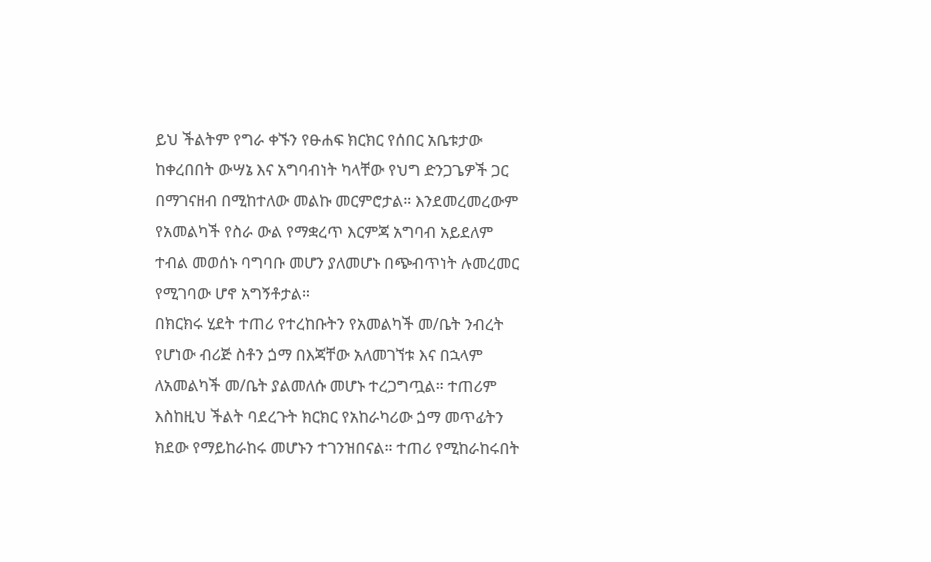ይህ ችልትም የግራ ቀኙን የፁሐፍ ክርክር የሰበር አቤቱታው ከቀረበበት ውሣኔ እና አግባብነት ካላቸው የህግ ድንጋጌዎች ጋር በማገናዘብ በሚከተለው መልኩ መርምሮታል። እንደመረመረውም የአመልካች የስራ ውል የማቋረጥ እርምጃ አግባብ አይደለም ተብል መወሰኑ ባግባቡ መሆን ያለመሆኑ በጭብጥነት ሉመረመር የሚገባው ሆኖ አግኝቶታል።
በክርክሩ ሂደት ተጠሪ የተረከቡትን የአመልካች መ/ቤት ንብረት የሆነው ብሪጅ ስቶን ጏማ በእጃቸው አለመገኘቱ እና በኋላም ለአመልካች መ/ቤት ያልመለሱ መሆኑ ተረጋግጧል። ተጠሪም እስከዚህ ችልት ባደረጉት ክርክር የአከራካሪው ጏማ መጥፊትን ክደው የማይከራከሩ መሆኑን ተገንዝበናል። ተጠሪ የሚከራከሩበት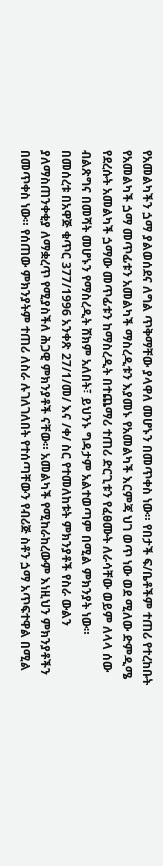የአመልካችን ጏማ ያልወሰደና ለግል ጥቅማቸው ያላዋለ መሆኑን በመጥቀስ ነው። የበታች ፍ/ቤቶችም ተጠሪ የተረከቡት የአመልካች ጏማ መጥፊቱን አመልካች ማስረዲቱን እያመኑ የአመልካች እርምጃ ህገ ወጥ ነው ወደ ሚለው ድምዲሜ የደረሱት አመልካች ጏማው መጥፊቱን ከማስረዲት በተጨማሪ ተጠሪ ድርጊቱን የፈፀሙት ለራሳቸው ወይም ለላላ ሰው ብልጽግና በመሻት መሆኑን የማስረዲት ሸክም አለበት፣ ይህንኑ ግዳታም አልተወጣም በሚል ምክንያት ነው።
በመሰረቱ በአዋጅ ቁጥር 377/1996 አንቀጽ 27/1/መ/ እና /ቀ/ ስር የተመለከቱት ምክንያቶች የስራ ውልን ያለማስጠንቀቂያ ለማቋረጥ የሚያስችለ ሕጋዊ ምክንያቶች ናቸው። አመልካች የሚከራከረውም እነዚህን ምክንያቶችን በመጥቀስ ነው። የሰጠው ምክንያትም ተጠሪ ለስራ ሉገለገለበት የተሰጣቸውን የብሪጅ ስቶን ጏማ አጥፍተዋል በሚል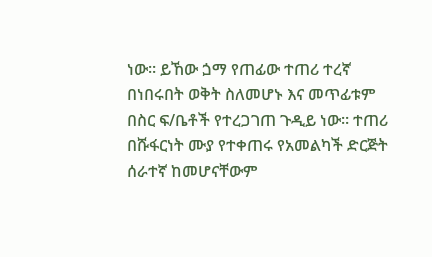ነው። ይኸው ጏማ የጠፊው ተጠሪ ተረኛ በነበሩበት ወቅት ስለመሆኑ እና መጥፊቱም በስር ፍ/ቤቶች የተረጋገጠ ጉዲይ ነው። ተጠሪ በሹፋርነት ሙያ የተቀጠሩ የአመልካች ድርጅት ሰራተኛ ከመሆናቸውም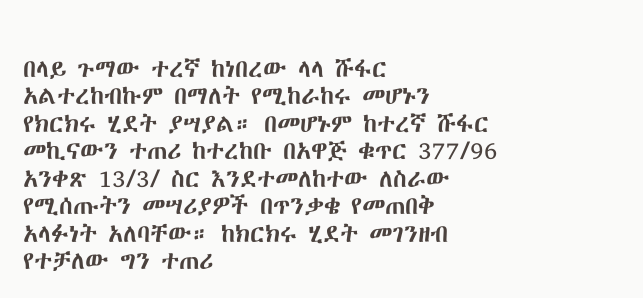በላይ ጉማው ተረኛ ከነበረው ላላ ሹፋር አልተረከብኩም በማለት የሚከራከሩ መሆኑን የክርክሩ ሂደት ያሣያል። በመሆኑም ከተረኛ ሹፋር መኪናውን ተጠሪ ከተረከቡ በአዋጅ ቁጥር 377/96 አንቀጽ 13/3/ ስር እንደተመለከተው ለስራው የሚሰጡትን መሣሪያዎች በጥንቃቄ የመጠበቅ አላፉነት አለባቸው። ከክርክሩ ሂደት መገንዘብ የተቻለው ግን ተጠሪ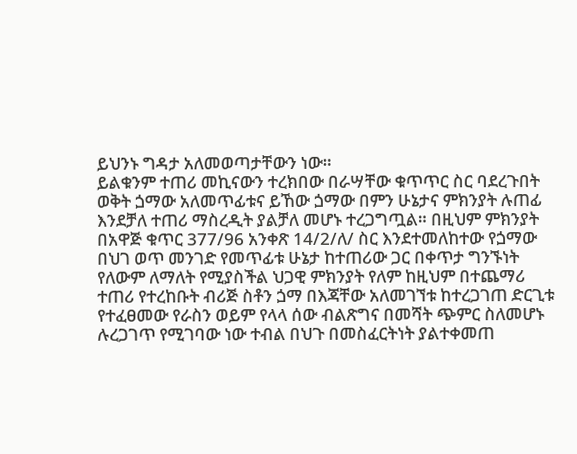ይህንኑ ግዳታ አለመወጣታቸውን ነው።
ይልቁንም ተጠሪ መኪናውን ተረክበው በራሣቸው ቁጥጥር ስር ባደረጉበት ወቅት ጏማው አለመጥፊቱና ይኸው ጏማው በምን ሁኔታና ምክንያት ሉጠፊ እንደቻለ ተጠሪ ማስረዲት ያልቻለ መሆኑ ተረጋግጧል። በዚህም ምክንያት በአዋጅ ቁጥር 377/96 አንቀጽ 14/2/ለ/ ስር እንደተመለከተው የጏማው በህገ ወጥ መንገድ የመጥፊቱ ሁኔታ ከተጠሪው ጋር በቀጥታ ግንኙነት የለውም ለማለት የሚያስችል ህጋዊ ምክንያት የለም ከዚህም በተጨማሪ ተጠሪ የተረከቡት ብሪጅ ስቶን ጏማ በእጃቸው አለመገኘቱ ከተረጋገጠ ድርጊቱ የተፈፀመው የራስን ወይም የላላ ሰው ብልጽግና በመሻት ጭምር ስለመሆኑ ሉረጋገጥ የሚገባው ነው ተብል በህጉ በመስፈርትነት ያልተቀመጠ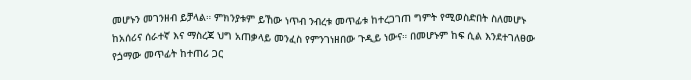መሆኑን መገንዘብ ይቻላል። ምክንያቱም ይኸው ነጥብ ንብረቱ መጥፊቱ ከተረጋገጠ ግምት የሚወስድበት ስለመሆኑ ከአሰሪና ሰራተኛ እና ማስረጃ ህግ አጠቃላይ መንፈስ የምንገነዘበው ጉዲይ ነውና። በመሆኑም ከፍ ሲል እንደተገለፀው የጏማው መጥፊት ከተጠሪ ጋር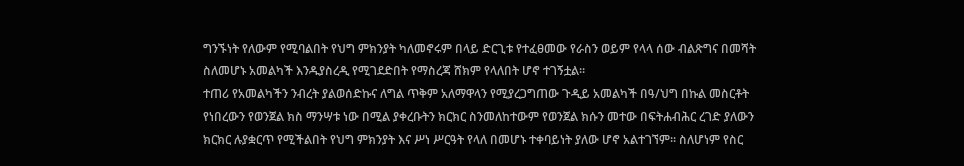ግንኙነት የለውም የሚባልበት የህግ ምክንያት ካለመኖሩም በላይ ድርጊቱ የተፈፀመው የራስን ወይም የላላ ሰው ብልጽግና በመሻት ስለመሆኑ አመልካች እንዱያስረዲ የሚገደድበት የማስረጃ ሸክም የላለበት ሆኖ ተገኝቷል።
ተጠሪ የአመልካችን ንብረት ያልወሰድኩና ለግል ጥቅም አለማዋላን የሚያረጋግጠው ጉዲይ አመልካች በዓ/ህግ በኩል መስርቶት የነበረውን የወንጀል ክስ ማንሣቱ ነው በሚል ያቀረቡትን ክርክር ስንመለከተውም የወንጀል ክሱን መተው በፍትሐብሕር ረገድ ያለውን ክርክር ሉያቋርጥ የሚችልበት የህግ ምክንያት እና ሥነ ሥርዓት የላለ በመሆኑ ተቀባይነት ያለው ሆኖ አልተገኘም። ስለሆነም የስር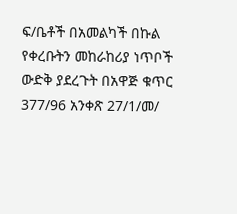ፍ/ቤቶች በአመልካች በኩል የቀረቡትን መከራከሪያ ነጥቦች ውድቅ ያደረጉት በአዋጅ ቁጥር 377/96 አንቀጽ 27/1/መ/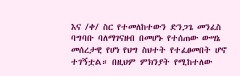እና /ቀ/ ስር የተመለከተውን ድንጋጌ መንፈስ ባግባቡ ባለማገናዘብ በመሆኑ የተሰጠው ውሣኔ መሰረታዊ የሆነ የህግ ስህተት የተፈፀመበት ሆኖ ተገኝቷል። በዚህም ምክንያት የሚከተለው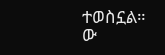ተወስኗል።
ው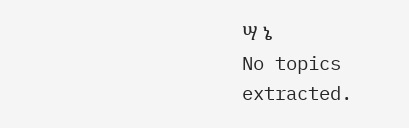ሣ ኔ
No topics extracted.